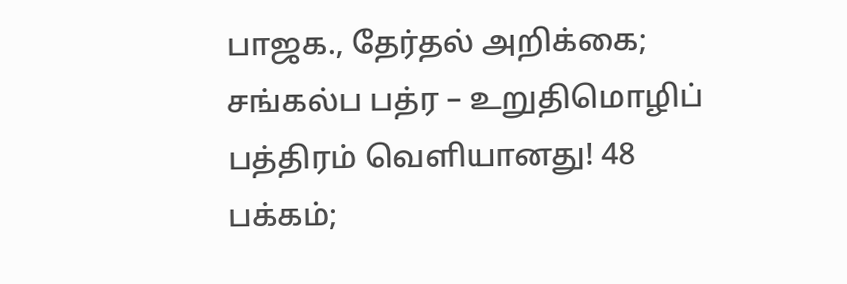பாஜக., தேர்தல் அறிக்கை; சங்கல்ப பத்ர – உறுதிமொழிப் பத்திரம் வெளியானது! 48 பக்கம்;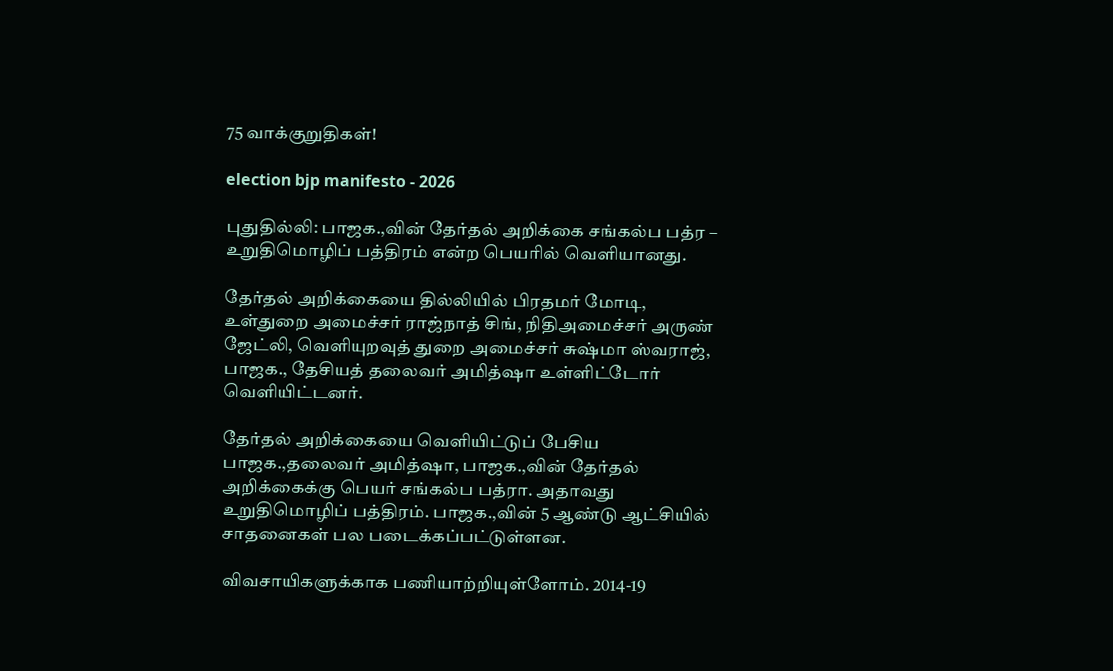75 வாக்குறுதிகள்!

election bjp manifesto - 2026

புதுதில்லி: பாஜக.,வின் தேர்தல் அறிக்கை சங்கல்ப பத்ர – உறுதிமொழிப் பத்திரம் என்ற பெயரில் வெளியானது.

தேர்தல் அறிக்கையை தில்லியில் பிரதமர் மோடி, உள்துறை அமைச்சர் ராஜ்நாத் சிங், நிதிஅமைச்சர் அருண் ஜேட்லி, வெளியுறவுத் துறை அமைச்சர் சுஷ்மா ஸ்வராஜ், பாஜக., தேசியத் தலைவர் அமித்ஷா உள்ளிட்டோர் வெளியிட்டனர்.

தேர்தல் அறிக்கையை வெளியிட்டுப் பேசிய பாஜக.,தலைவர் அமித்ஷா, பாஜக.,வின் தேர்தல் அறிக்கைக்கு பெயர் சங்கல்ப பத்ரா. அதாவது உறுதிமொழிப் பத்திரம். பாஜக.,வின் 5 ஆண்டு ஆட்சியில் சாதனைகள் பல படைக்கப்பட்டுள்ளன.

விவசாயிகளுக்காக பணியாற்றியுள்ளோம். 2014-19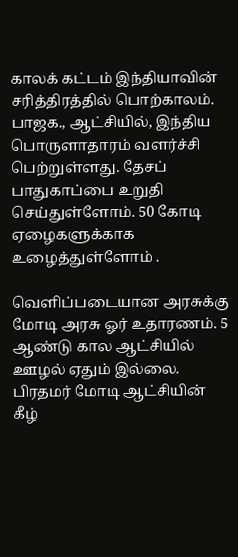காலக் கட்டம் இந்தியாவின் சரித்திரத்தில் பொற்காலம். பாஜக., ஆட்சியில், இந்திய பொருளாதாரம் வளர்ச்சி பெற்றுள்ளது. தேசப் பாதுகாப்பை உறுதி செய்துள்ளோம். 50 கோடி ஏழைகளுக்காக உழைத்துள்ளோம் .

வெளிப்படையான அரசுக்கு மோடி அரசு ஓர் உதாரணம். 5 ஆண்டு கால ஆட்சியில் ஊழல் ஏதும் இல்லை. பிரதமர் மோடி ஆட்சியின் கீழ்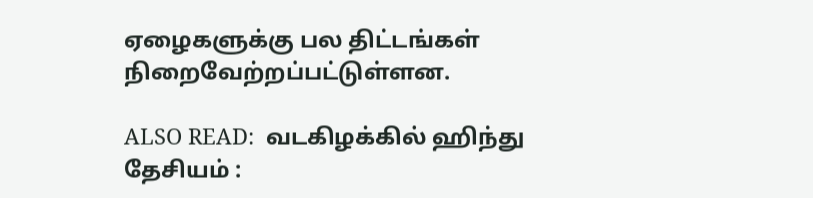ஏழைகளுக்கு பல திட்டங்கள் நிறைவேற்றப்பட்டுள்ளன.

ALSO READ:  வடகிழக்கில் ஹிந்து தேசியம் :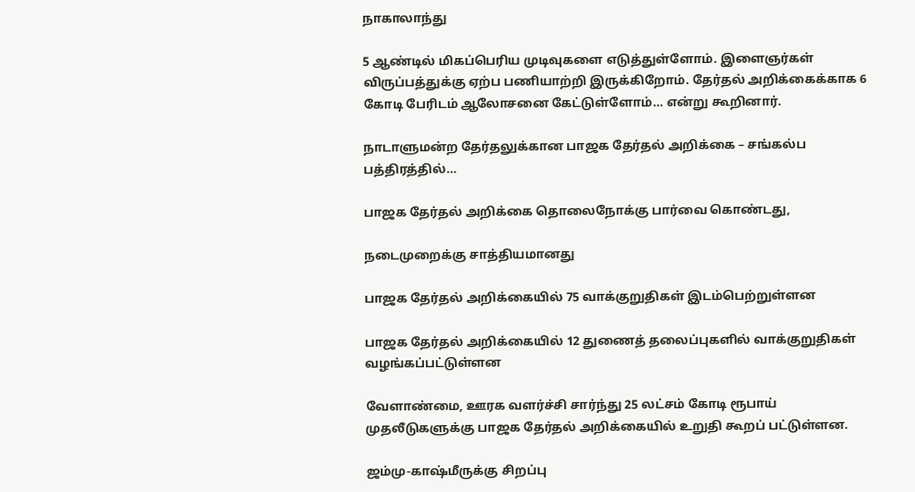நாகாலாந்து

5 ஆண்டில் மிகப்பெரிய முடிவுகளை எடுத்துள்ளோம். இளைஞர்கள் விருப்பத்துக்கு ஏற்ப பணியாற்றி இருக்கிறோம். தேர்தல் அறிக்கைக்காக 6 கோடி பேரிடம் ஆலோசனை கேட்டுள்ளோம்… என்று கூறினார்.

நாடாளுமன்ற தேர்தலுக்கான பாஜக தேர்தல் அறிக்கை – சங்கல்ப பத்திரத்தில்…

பாஜக தேர்தல் அறிக்கை தொலைநோக்கு பார்வை கொண்டது,

நடைமுறைக்கு சாத்தியமானது

பாஜக தேர்தல் அறிக்கையில் 75 வாக்குறுதிகள் இடம்பெற்றுள்ளன

பாஜக தேர்தல் அறிக்கையில் 12 துணைத் தலைப்புகளில் வாக்குறுதிகள் வழங்கப்பட்டுள்ளன

வேளாண்மை, ஊரக வளர்ச்சி சார்ந்து 25 லட்சம் கோடி ரூபாய் முதலீடுகளுக்கு பாஜக தேர்தல் அறிக்கையில் உறுதி கூறப் பட்டுள்ளன.

ஜம்மு-காஷ்மீருக்கு சிறப்பு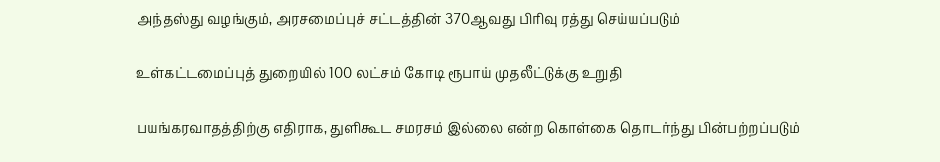அந்தஸ்து வழங்கும், அரசமைப்புச் சட்டத்தின் 370ஆவது பிரிவு ரத்து செய்யப்படும்

உள்கட்டமைப்புத் துறையில் 100 லட்சம் கோடி ரூபாய் முதலீட்டுக்கு உறுதி

பயங்கரவாதத்திற்கு எதிராக, துளிகூட சமரசம் இல்லை என்ற கொள்கை தொடர்ந்து பின்பற்றப்படும்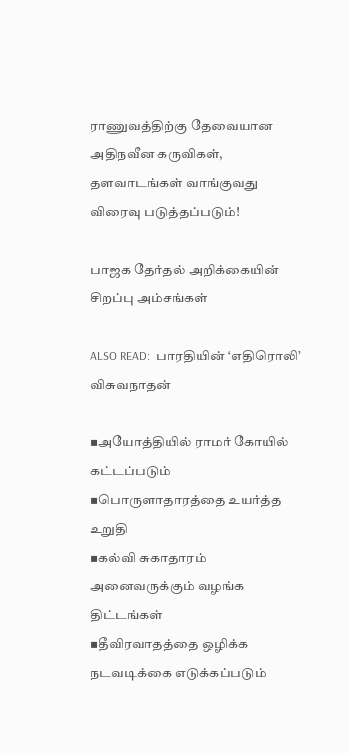ராணுவத்திற்கு தேவையான அதிநவீன கருவிகள், தளவாடங்கள் வாங்குவது விரைவு படுத்தப்படும்!

பாஜக தேர்தல் அறிக்கையின் சிறப்பு அம்சங்கள்

ALSO READ:  பாரதியின் ‘எதிரொலி’ விசுவநாதன்

▪அயோத்தியில் ராமர் கோயில் கட்டப்படும்
▪பொருளாதாரத்தை உயர்த்த உறுதி
▪கல்வி சுகாதாரம் அனைவருக்கும் வழங்க திட்டங்கள்
▪தீவிரவாதத்தை ஒழிக்க நடவடிக்கை எடுக்கப்படும்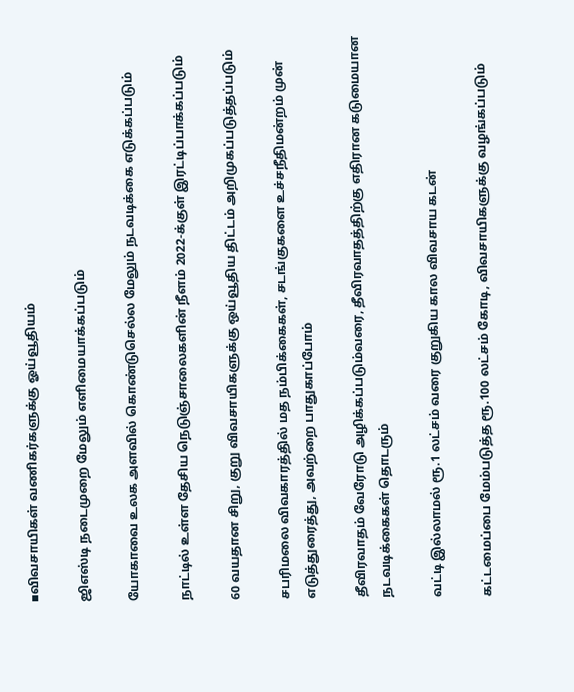▪விவசாயிகள் வணிகர்களுக்கு ஓய்வூதியம்

ஜிஎஸ்டி நடைமுறை மேலும் எளிமையாக்கப்படும்

யோகாவை உலக அளவில் கொண்டுசெல்ல மேலும் நடவடிக்கை எடுக்கப்படும்

நாட்டில் உள்ள தேசிய நெடுஞ்சாலைகளின் நீளம் 2022-க்குள் இரட்டிப்பாக்கப்படும்

60 வயதான சிறு, குறு விவசாயிகளுக்கு ஒய்வூதிய திட்டம் அறிமுகப்படுத்தப்படும்

சபரிமலை விவகாரத்தில் மத நம்பிக்கைகள், சடங்குகளை உச்சநீதிமன்றம் முன் எடுத்துரைத்து, அவற்றை பாதுகாப்போம்

தீவிரவாதம் வேரோடு அழிக்கப்படும்வரை, தீவிரவாதத்திற்கு எதிரான கடுமையான நடவடிக்கைகள் தொடரும்

வட்டி இல்லாமல் ரூ.1 லட்சம் வரை குறுகிய கால விவசாய கடன்

கட்டமைப்பை மேம்படுத்த ரூ.100 லட்சம் கோடி, விவசாயிகளுக்கு வழங்கப்படும்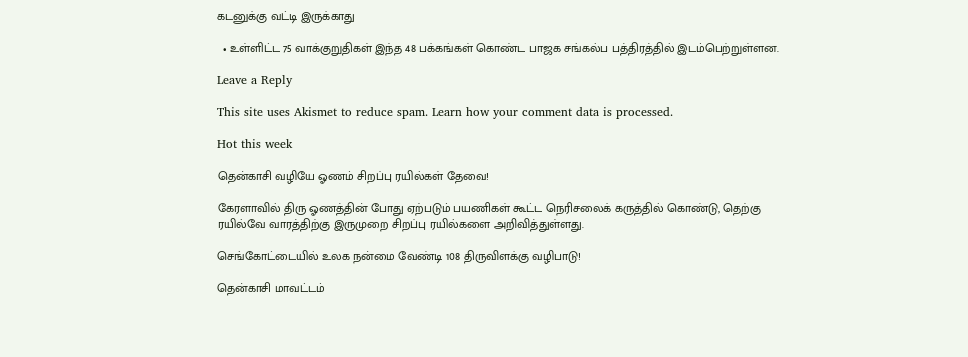கடனுக்கு வட்டி இருக்காது

  • உள்ளிட்ட 75 வாக்குறுதிகள் இந்த 48 பக்கங்கள் கொண்ட பாஜக சங்கல்ப பத்திரத்தில் இடம்பெற்றுள்ளன.

Leave a Reply

This site uses Akismet to reduce spam. Learn how your comment data is processed.

Hot this week

தென்காசி வழியே ஓணம் சிறப்பு ரயில்கள் தேவை!

கேரளாவில் திரு ஓணத்தின் போது ஏற்படும் பயணிகள் கூட்ட நெரிசலைக் கருத்தில் கொண்டு, தெற்கு ரயில்வே வாரத்திற்கு இருமுறை சிறப்பு ரயில்களை அறிவித்துள்ளது.

செங்கோட்டையில் உலக நன்மை வேண்டி 108 திருவிளக்கு வழிபாடு!

தென்காசி மாவட்டம்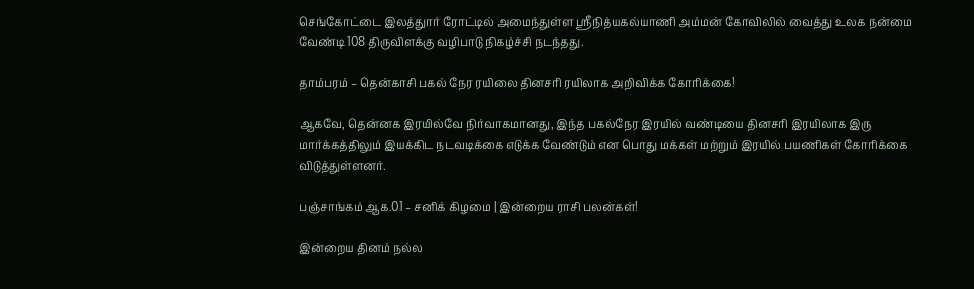செங்கோட்டை இலத்துார் ரோட்டில் அமைந்துள்ள ஸ்ரீநித்யகல்யாணி அம்மன் கோவிலில் வைத்து உலக நன்மை வேண்டி 108 திருவிளக்கு வழிபாடு நிகழ்ச்சி நடந்தது.

தாம்பரம் – தென்காசி பகல் நேர ரயிலை தினசரி ரயிலாக அறிவிக்க கோரிக்கை!

ஆகவே, தென்னக இரயில்வே நிர்வாகமானது, இந்த பகல்நேர இரயில் வண்டியை தினசரி இரயிலாக இரு மார்க்கத்திலும் இயக்கிட நடவடிக்கை எடுக்க வேண்டும் என பொது மக்கள் மற்றும் இரயில் பயணிகள் கோரிக்கை விடுத்துள்ளனர்.

பஞ்சாங்கம் ஆக.01 – சனிக் கிழமை | இன்றைய ராசி பலன்கள்!

இன்றைய தினம் நல்ல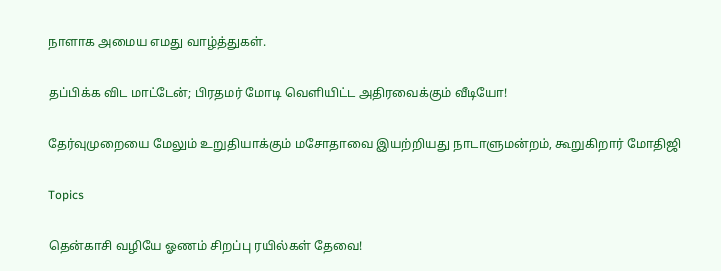நாளாக அமைய எமது வாழ்த்துகள்.

தப்பிக்க விட மாட்டேன்; பிரதமர் மோடி வெளியிட்ட அதிரவைக்கும் வீடியோ!

தேர்வுமுறையை மேலும் உறுதியாக்கும் மசோதாவை இயற்றியது நாடாளுமன்றம், கூறுகிறார் மோதிஜி

Topics

தென்காசி வழியே ஓணம் சிறப்பு ரயில்கள் தேவை!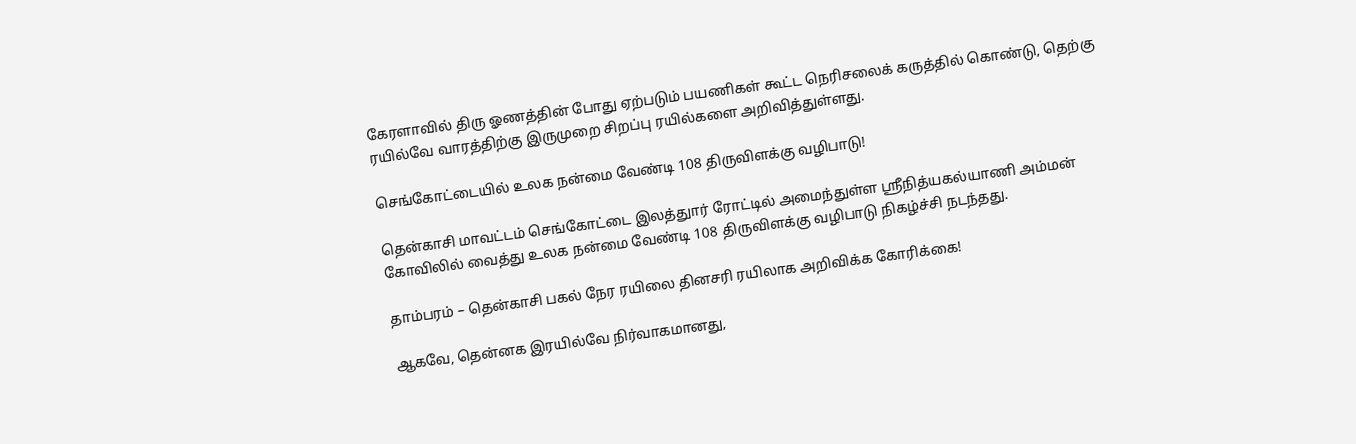கேரளாவில் திரு ஓணத்தின் போது ஏற்படும் பயணிகள் கூட்ட நெரிசலைக் கருத்தில் கொண்டு, தெற்கு ரயில்வே வாரத்திற்கு இருமுறை சிறப்பு ரயில்களை அறிவித்துள்ளது.

செங்கோட்டையில் உலக நன்மை வேண்டி 108 திருவிளக்கு வழிபாடு!

தென்காசி மாவட்டம் செங்கோட்டை இலத்துார் ரோட்டில் அமைந்துள்ள ஸ்ரீநித்யகல்யாணி அம்மன் கோவிலில் வைத்து உலக நன்மை வேண்டி 108 திருவிளக்கு வழிபாடு நிகழ்ச்சி நடந்தது.

தாம்பரம் – தென்காசி பகல் நேர ரயிலை தினசரி ரயிலாக அறிவிக்க கோரிக்கை!

ஆகவே, தென்னக இரயில்வே நிர்வாகமானது,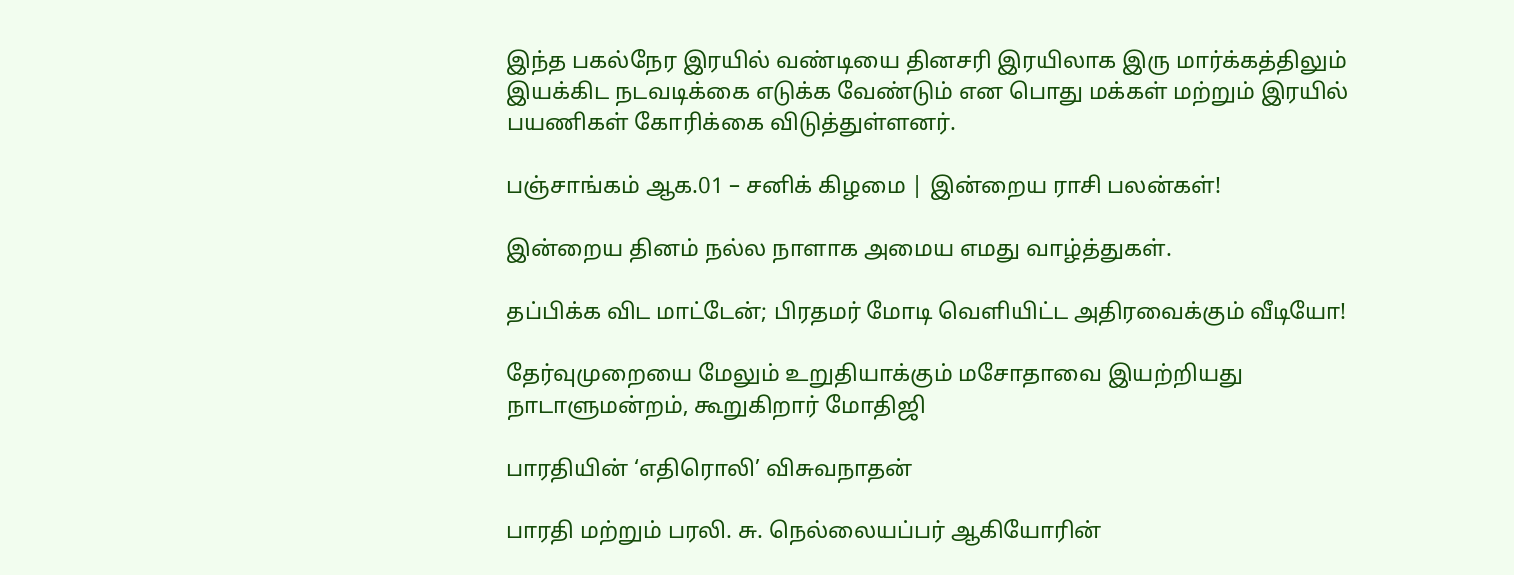இந்த பகல்நேர இரயில் வண்டியை தினசரி இரயிலாக இரு மார்க்கத்திலும் இயக்கிட நடவடிக்கை எடுக்க வேண்டும் என பொது மக்கள் மற்றும் இரயில் பயணிகள் கோரிக்கை விடுத்துள்ளனர்.

பஞ்சாங்கம் ஆக.01 – சனிக் கிழமை | இன்றைய ராசி பலன்கள்!

இன்றைய தினம் நல்ல நாளாக அமைய எமது வாழ்த்துகள்.

தப்பிக்க விட மாட்டேன்; பிரதமர் மோடி வெளியிட்ட அதிரவைக்கும் வீடியோ!

தேர்வுமுறையை மேலும் உறுதியாக்கும் மசோதாவை இயற்றியது நாடாளுமன்றம், கூறுகிறார் மோதிஜி

பாரதியின் ‘எதிரொலி’ விசுவநாதன்

பாரதி மற்றும் பரலி. சு. நெல்லையப்பர் ஆகியோரின்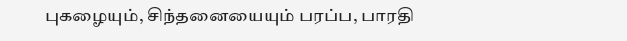புகழையும், சிந்தனையையும் பரப்ப, பாரதி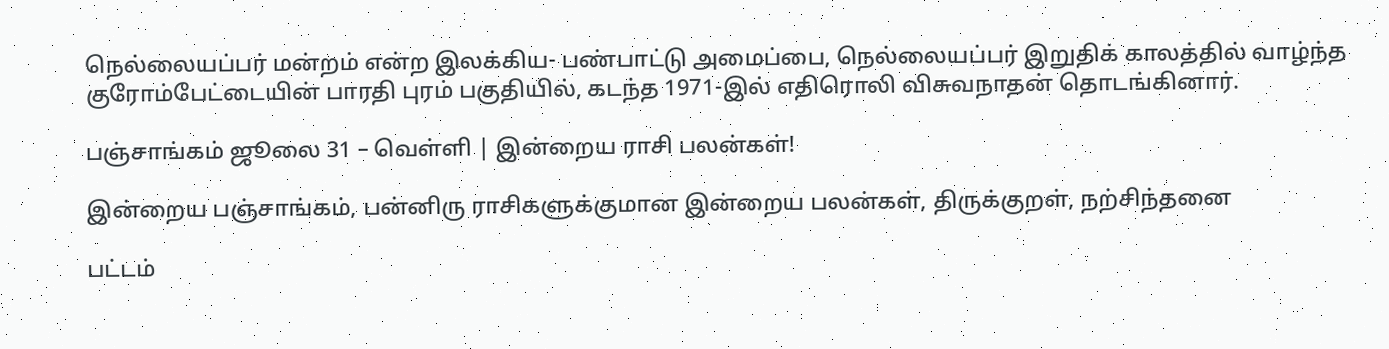நெல்லையப்பர் மன்றம் என்ற இலக்கிய- பண்பாட்டு அமைப்பை, நெல்லையப்பர் இறுதிக் காலத்தில் வாழ்ந்த குரோம்பேட்டையின் பாரதி புரம் பகுதியில், கடந்த 1971-இல் எதிரொலி விசுவநாதன் தொடங்கினார்.

பஞ்சாங்கம் ஜூலை 31 – வெள்ளி | இன்றைய ராசி பலன்கள்!

இன்றைய பஞ்சாங்கம், பன்னிரு ராசிகளுக்குமான இன்றைய பலன்கள், திருக்குறள், நற்சிந்தனை

பட்டம்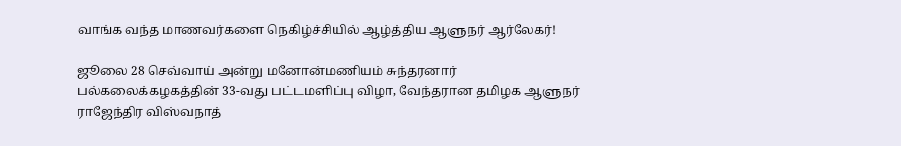வாங்க வந்த மாணவர்களை நெகிழ்ச்சியில் ஆழ்த்திய ஆளுநர் ஆர்லேகர்!

ஜூலை 28 செவ்வாய் அன்று மனோன்மணியம் சுந்தரனார் பல்கலைக்கழகத்தின் 33-வது பட்டமளிப்பு விழா, வேந்தரான தமிழக ஆளுநர் ராஜேந்திர விஸ்வநாத்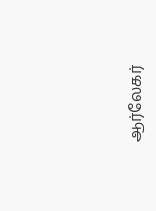ஆர்லேகர்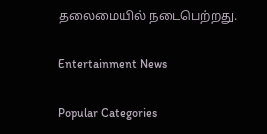தலைமையில் நடைபெற்றது.

Entertainment News

Popular Categories